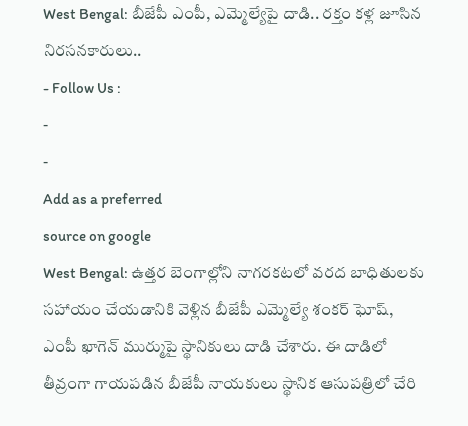West Bengal: బీజేపీ ఎంపీ, ఎమ్మెల్యేపై దాడి.. రక్తం కళ్ల జూసిన నిరసనకారులు..
- Follow Us :
-
-
Add as a preferred
source on google
West Bengal: ఉత్తర బెంగాల్లోని నాగరకటలో వరద బాధితులకు సహాయం చేయడానికి వెళ్లిన బీజేపీ ఎమ్మెల్యే శంకర్ ఘోష్, ఎంపీ ఖాగెన్ ముర్ముపై స్థానికులు దాడి చేశారు. ఈ దాడిలో తీవ్రంగా గాయపడిన బీజేపీ నాయకులు స్థానిక ఆసుపత్రిలో చేరి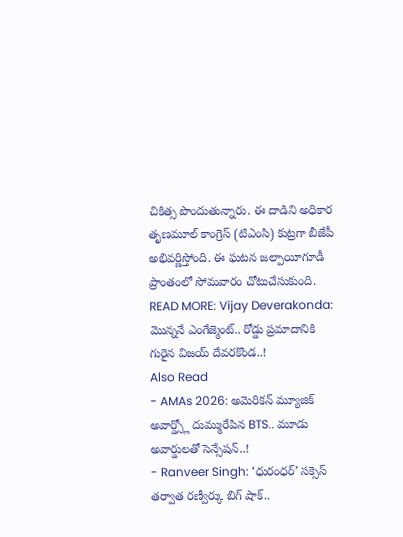చికిత్స పొందుతున్నారు. ఈ దాడిని అధికార తృణమూల్ కాంగ్రెస్ (టిఎంసి) కుట్రగా బీజేపీ అభివర్ణిస్తోంది. ఈ ఘటన జల్పాయీగూడీ ప్రాంతంలో సోమవారం చోటుచేసుకుంది.
READ MORE: Vijay Deverakonda: మొన్ననే ఎంగేజ్మెంట్.. రోడ్డు ప్రమాదానికి గురైన విజయ్ దేవరకొండ..!
Also Read
- AMAs 2026: అమెరికన్ మ్యూజిక్ అవార్డ్స్లో దుమ్మురేపిన BTS.. మూడు అవార్డులతో సెన్సేషన్..!
- Ranveer Singh: ‘ధురంధర్’ సక్సెస్ తర్వాత రణ్వీర్కు బిగ్ షాక్..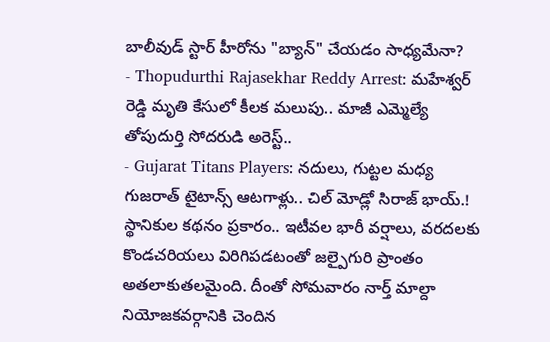బాలీవుడ్ స్టార్ హీరోను "బ్యాన్" చేయడం సాధ్యమేనా?
- Thopudurthi Rajasekhar Reddy Arrest: మహేశ్వర్ రెడ్డి మృతి కేసులో కీలక మలుపు.. మాజీ ఎమ్మెల్యే తోపుదుర్తి సోదరుడి అరెస్ట్..
- Gujarat Titans Players: నదులు, గుట్టల మధ్య గుజరాత్ టైటాన్స్ ఆటగాళ్లు.. చిల్ మోడ్లో సిరాజ్ భాయ్.!
స్థానికుల కథనం ప్రకారం.. ఇటీవల భారీ వర్షాలు, వరదలకు కొండచరియలు విరిగిపడటంతో జల్పైగురి ప్రాంతం అతలాకుతలమైంది. దీంతో సోమవారం నార్త్ మాల్దా నియోజకవర్గానికి చెందిన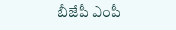బీజేపీ ఎంపీ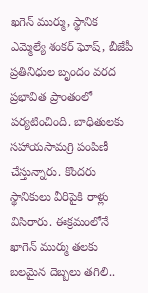ఖగెన్ ముర్ము, స్థానిక ఎమ్మెల్యే శంకర్ ఘోష్, బీజేపీ ప్రతినిధుల బృందం వరద ప్రభావిత ప్రాంతంలో పర్యటించింది. బాధితులకు సహాయసామగ్రి పంపిణీ చేస్తున్నారు. కొందరు స్థానికులు వీరిపైకి రాళ్లు విసిరారు. ఈక్రమంలోనే ఖాగెన్ ముర్ము తలకు బలమైన దెబ్బలు తగిలి..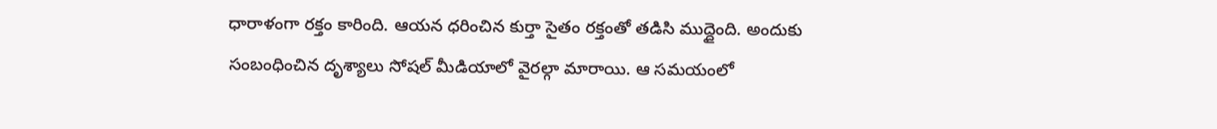ధారాళంగా రక్తం కారింది. ఆయన ధరించిన కుర్తా సైతం రక్తంతో తడిసి ముద్దైంది. అందుకు సంబంధించిన దృశ్యాలు సోషల్ మీడియాలో వైరల్గా మారాయి. ఆ సమయంలో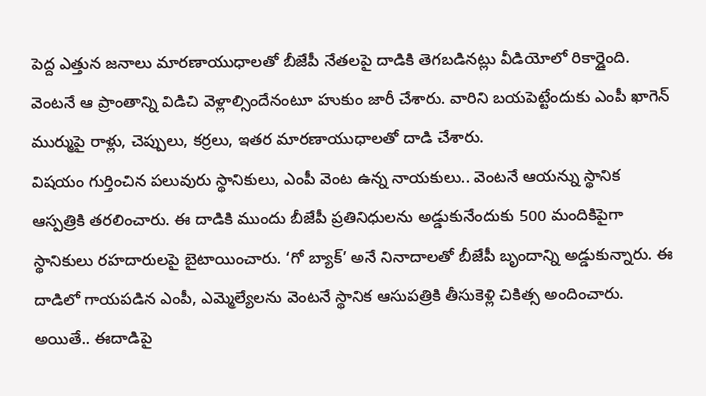పెద్ద ఎత్తున జనాలు మారణాయుధాలతో బీజేపీ నేతలపై దాడికి తెగబడినట్లు వీడియోలో రికార్డైంది. వెంటనే ఆ ప్రాంతాన్ని విడిచి వెళ్లాల్సిందేనంటూ హుకుం జారీ చేశారు. వారిని బయపెట్టేందుకు ఎంపీ ఖాగెన్ ముర్ముపై రాళ్లు, చెప్పులు, కర్రలు, ఇతర మారణాయుధాలతో దాడి చేశారు.
విషయం గుర్తించిన పలువురు స్థానికులు, ఎంపీ వెంట ఉన్న నాయకులు.. వెంటనే ఆయన్ను స్థానిక ఆస్పత్రికి తరలించారు. ఈ దాడికి ముందు బీజేపీ ప్రతినిధులను అడ్డుకునేందుకు 500 మందికిపైగా స్థానికులు రహదారులపై బైటాయించారు. ‘గో బ్యాక్’ అనే నినాదాలతో బీజేపీ బృందాన్ని అడ్డుకున్నారు. ఈ దాడిలో గాయపడిన ఎంపీ, ఎమ్మెల్యేలను వెంటనే స్థానిక ఆసుపత్రికి తీసుకెళ్లి చికిత్స అందించారు. అయితే.. ఈదాడిపై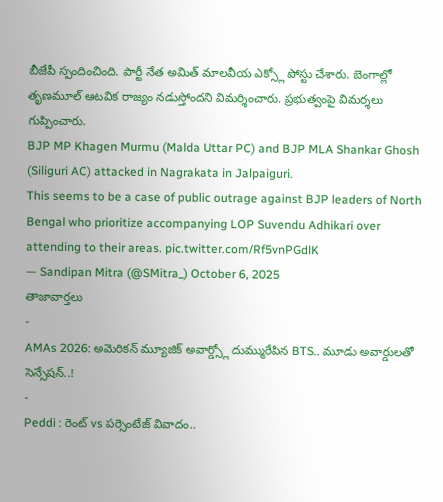బీజేపీ స్పందించింది. పార్టీ నేత అమిత్ మాలవీయ ఎక్స్లో పోస్టు చేశారు. బెంగాల్లో తృణమూల్ ఆటవిక రాజ్యం నడుస్తోందని విమర్శించారు. ప్రభుత్వంపై విమర్శలు గుప్పించారు.
BJP MP Khagen Murmu (Malda Uttar PC) and BJP MLA Shankar Ghosh (Siliguri AC) attacked in Nagrakata in Jalpaiguri.
This seems to be a case of public outrage against BJP leaders of North Bengal who prioritize accompanying LOP Suvendu Adhikari over attending to their areas. pic.twitter.com/Rf5vnPGdlK
— Sandipan Mitra (@SMitra_) October 6, 2025
తాజావార్తలు
-
AMAs 2026: అమెరికన్ మ్యూజిక్ అవార్డ్స్లో దుమ్మురేపిన BTS.. మూడు అవార్డులతో సెన్సేషన్..!
-
Peddi : రెంట్ vs పర్సెంటేజ్ వివాదం..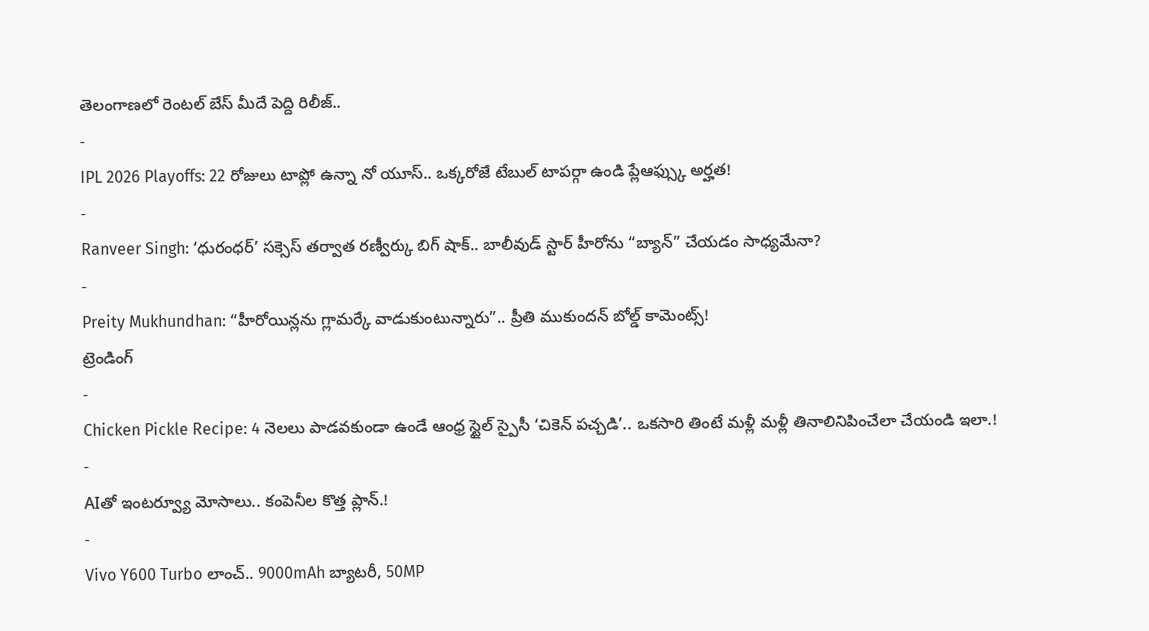తెలంగాణలో రెంటల్ బేస్ మీదే పెద్ది రిలీజ్..
-
IPL 2026 Playoffs: 22 రోజులు టాప్లో ఉన్నా నో యూస్.. ఒక్కరోజే టేబుల్ టాపర్గా ఉండి ప్లేఆఫ్స్కు అర్హత!
-
Ranveer Singh: ‘ధురంధర్’ సక్సెస్ తర్వాత రణ్వీర్కు బిగ్ షాక్.. బాలీవుడ్ స్టార్ హీరోను “బ్యాన్” చేయడం సాధ్యమేనా?
-
Preity Mukhundhan: “హీరోయిన్లను గ్లామర్కే వాడుకుంటున్నారు”.. ప్రీతి ముకుందన్ బోల్డ్ కామెంట్స్!
ట్రెండింగ్
-
Chicken Pickle Recipe: 4 నెలలు పాడవకుండా ఉండే ఆంధ్ర స్టైల్ స్పైసీ ‘చికెన్ పచ్చడి’.. ఒకసారి తింటే మళ్లీ మళ్లీ తినాలినిపించేలా చేయండి ఇలా.!
-
AIతో ఇంటర్వ్యూ మోసాలు.. కంపెనీల కొత్త ప్లాన్.!
-
Vivo Y600 Turbo లాంచ్.. 9000mAh బ్యాటరీ, 50MP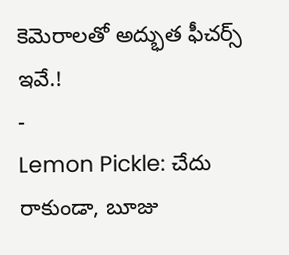కెమెరాలతో అద్భుత ఫీచర్స్ ఇవే.!
-
Lemon Pickle: చేదు రాకుండా, బూజు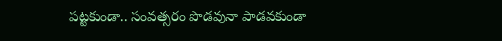పట్టకుండా.. సంవత్సరం పొడవునా పాడవకుండా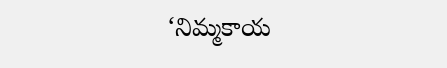‘నిమ్మకాయ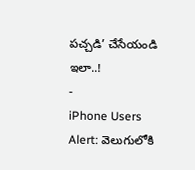పచ్చడి’ చేసేయండి ఇలా..!
-
iPhone Users Alert: వెలుగులోకి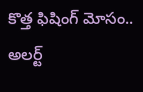కొత్త ఫిషింగ్ మోసం.. అలర్ట్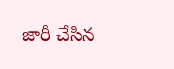జారీ చేసిన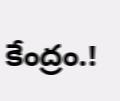కేంద్రం.!